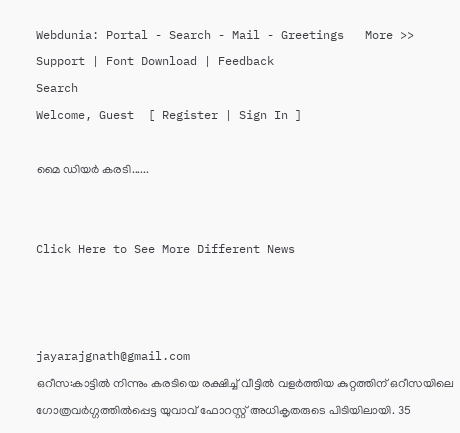Webdunia: Portal - Search - Mail - Greetings   More >>
Support | Font Download | Feedback
Search
Welcome, Guest  [ Register | Sign In ]

മൈ ഡിയര്‍ കരടി......


Click Here to See More Different News



jayarajgnath@gmail.com
ഒറീസ:കാട്ടില്‍ നിന്നും കരടിയെ രക്ഷിച്ച് വീട്ടില്‍ വളര്‍ത്തിയ കുറ്റത്തിന് ഒറീസയിലെ ഗോത്രവര്‍ഗ്ഗത്തില്‍പ്പെട്ട യുവാവ് ഫോറസ്റ്റ് അധികൃതരുടെ പിടിയിലായി. 35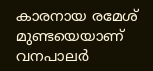കാരനായ രമേശ് മുണ്ടയെയാണ് വനപാലര്‍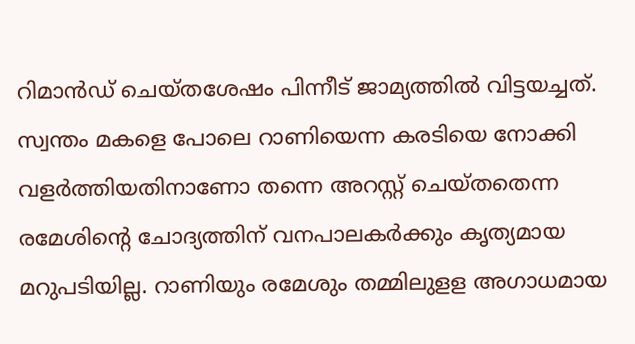റിമാന്‍ഡ് ചെയ്തശേഷം പിന്നീട് ജാമ്യത്തില്‍ വിട്ടയച്ചത്.
സ്വന്തം മകളെ പോലെ റാണിയെന്ന കരടിയെ നോക്കി വളര്‍ത്തിയതിനാണോ തന്നെ അറസ്റ്റ് ചെയ്തതെന്ന രമേശിന്റെ ചോദ്യത്തിന് വനപാലകര്‍ക്കും കൃത്യമായ മറുപടിയില്ല. റാണിയും രമേശും തമ്മിലുളള അഗാധമായ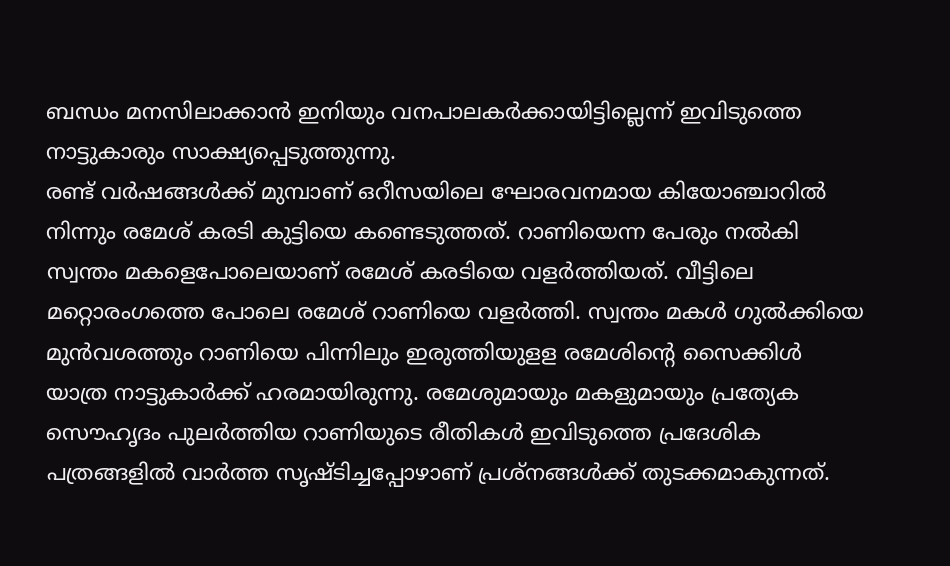ബന്ധം മനസിലാക്കാന്‍ ഇനിയും വനപാലകര്‍ക്കായിട്ടില്ലെന്ന് ഇവിടുത്തെ നാട്ടുകാരും സാക്ഷ്യപ്പെടുത്തുന്നു.
രണ്ട് വര്‍ഷങ്ങള്‍ക്ക് മുമ്പാണ് ഒറീസയിലെ ഘോരവനമായ കിയോഞ്ചാറില്‍ നിന്നും രമേശ് കരടി കുട്ടിയെ കണ്ടെടുത്തത്. റാണിയെന്ന പേരും നല്‍കി സ്വന്തം മകളെപോലെയാണ് രമേശ് കരടിയെ വളര്‍ത്തിയത്. വീട്ടിലെ മറ്റൊരംഗത്തെ പോലെ രമേശ് റാണിയെ വളര്‍ത്തി. സ്വന്തം മകള്‍ ഗുല്‍ക്കിയെ മുന്‍വശത്തും റാണിയെ പിന്നിലും ഇരുത്തിയുളള രമേശിന്റെ സൈക്കിള്‍ യാത്ര നാട്ടുകാര്‍ക്ക് ഹരമായിരുന്നു. രമേശുമായും മകളുമായും പ്രത്യേക സൌഹൃദം പുലര്‍ത്തിയ റാണിയുടെ രീതികള്‍ ഇവിടുത്തെ പ്രദേശിക പത്രങ്ങളില്‍ വാര്‍ത്ത സൃഷ്ടിച്ചപ്പോഴാണ് പ്രശ്നങ്ങള്‍ക്ക് തുടക്കമാകുന്നത്.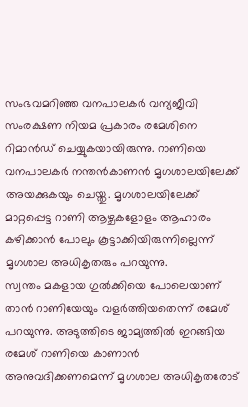സംഭവമറിഞ്ഞ വനപാലകര്‍ വന്യജീവി സംരക്ഷണ നിയമ പ്രകാരം രമേശിനെ റിമാന്‍ഡ് ചെയ്യുകയായിരുന്നു. റാണിയെ വനപാലകര്‍ നന്തന്‍കാണന്‍ മൃഗശാലയിലേക്ക് അയക്കുകയും ചെയ്തു. മൃഗശാലയിലേക്ക് മാറ്റപ്പെട്ട റാണി ആഴ്ചകളോളം ആഹാരം കഴിക്കാന്‍ പോലും കൂട്ടാക്കിയിരുന്നില്ലെന്ന് മൃഗശാല അധികൃതരും പറയുന്നു.
സ്വന്തം മകളായ ഗുല്‍ക്കിയെ പോലെയാണ് താന്‍ റാണിയേയും വളര്‍ത്തിയതെന്ന് രമേശ് പറയുന്നു. അടുത്തിടെ ജാമ്യത്തില്‍ ഇറങ്ങിയ രമേശ് റാണിയെ കാണാന്‍ അനുവദിക്കണമെന്ന് മൃഗശാല അധികൃതരോട്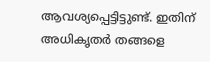ആവശ്യപ്പെട്ടിട്ടുണ്ട്. ഇതിന് അധികൃതര്‍ തങ്ങളെ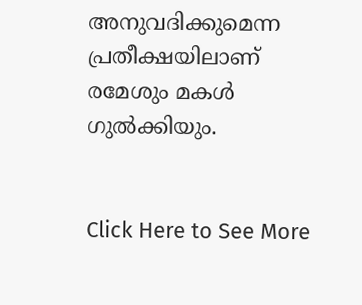അനുവദിക്കുമെന്ന പ്രതീക്ഷയിലാണ് രമേശും മകള്‍ ഗുല്‍ക്കിയും.


Click Here to See More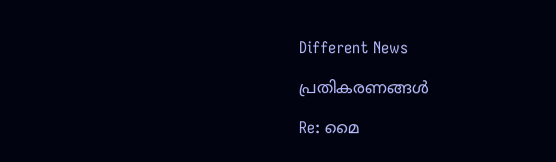Different News

പ്രതികരണങ്ങള്‍

Re: മൈ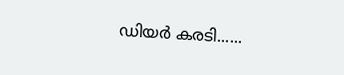ഡിയര്‍ കരടി......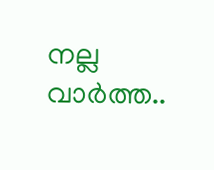നല്ല വാര്‍ത്ത..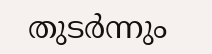തുടര്‍ന്നും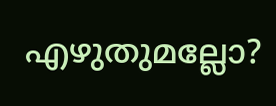എഴുതുമല്ലോ?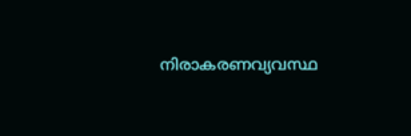നിരാകരണവ്യവസ്ഥ